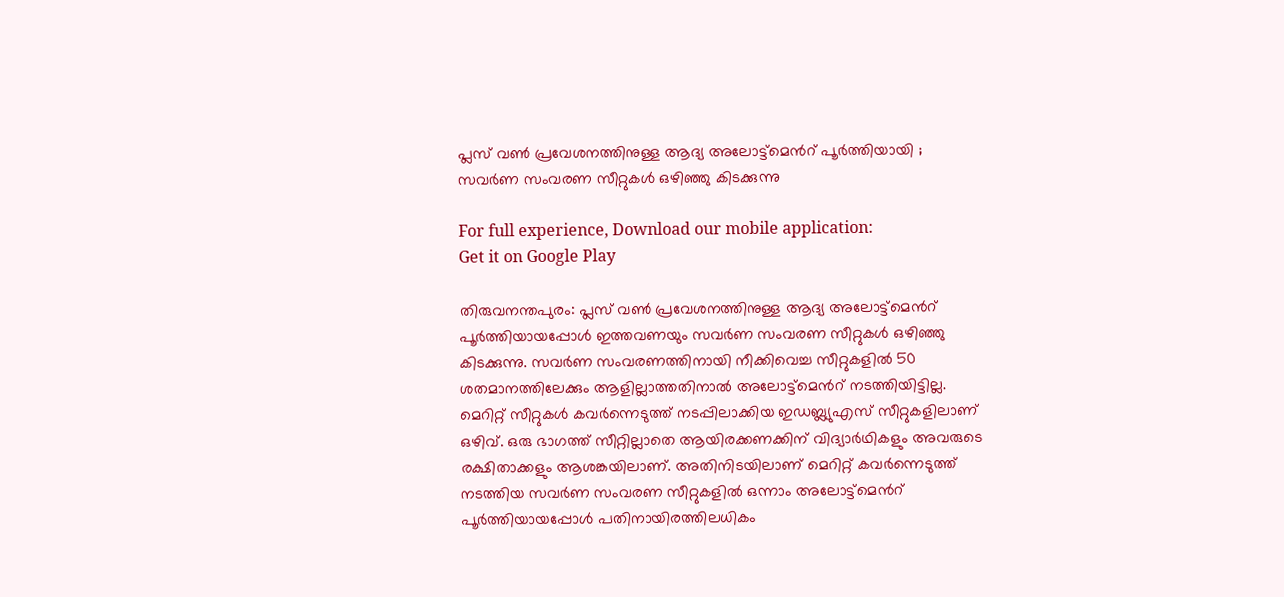പ്ലസ് വണ്‍ പ്രവേശനത്തിനുള്ള ആദ്യ അലോട്ട്മെന്‍റ് പൂര്‍ത്തിയായി ; സവര്‍ണ സംവരണ സീറ്റുകള്‍ ഒഴിഞ്ഞു കിടക്കുന്നു

For full experience, Download our mobile application:
Get it on Google Play

തിരുവനന്തപുരം: പ്ലസ് വണ്‍ പ്രവേശനത്തിനുള്ള ആദ്യ അലോട്ട്മെന്‍റ് പൂര്‍ത്തിയായപ്പോള്‍ ഇത്തവണയും സവര്‍ണ സംവരണ സീറ്റുകള്‍ ഒഴിഞ്ഞു കിടക്കുന്നു. സവര്‍ണ സംവരണത്തിനായി നീക്കിവെച്ച സീറ്റുകളില്‍ 50 ശതമാനത്തിലേക്കും ആളില്ലാത്തതിനാല്‍ അലോട്ട്മെന്‍റ് നടത്തിയിട്ടില്ല. മെറിറ്റ് സീറ്റുകള്‍ കവര്‍ന്നെടുത്ത് നടപ്പിലാക്കിയ ഇഡബ്ല്യുഎസ് സീറ്റുകളിലാണ് ഒഴിവ്. ഒരു ഭാഗത്ത് സീറ്റില്ലാതെ ആയിരക്കണക്കിന് വിദ്യാർഥികളും അവരുടെ രക്ഷിതാക്കളും ആശങ്കയിലാണ്. അതിനിടയിലാണ് മെറിറ്റ് കവര്‍ന്നെടുത്ത് നടത്തിയ സവര്‍ണ സംവരണ സീറ്റുകളില്‍ ഒന്നാം അലോട്ട്മെന്‍റ് പൂര്‍ത്തിയായപ്പോള്‍ പതിനായിരത്തിലധികം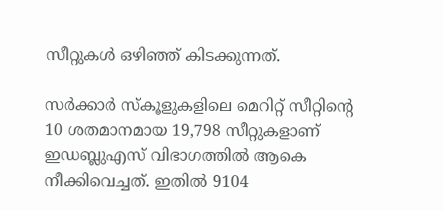സീറ്റുകള്‍ ഒഴിഞ്ഞ് കിടക്കുന്നത്.

സര്‍ക്കാര്‍ സ്കൂളുകളിലെ മെറിറ്റ് സീറ്റിന്‍റെ 10 ശതമാനമായ 19,798 സീറ്റുകളാണ് ഇഡബ്ലുഎസ് വിഭാഗത്തില്‍ ആകെ നീക്കിവെച്ചത്. ഇതില്‍ 9104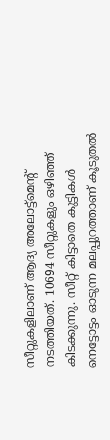സീറ്റുകളിലാണ് ആദ്യ അലോട്ട്മെന്‍റ് നടത്തിയത്. 10694 സീറ്റുകളും ഒഴിഞ്ഞ് കിടക്കുന്നു. സീറ്റ് കിട്ടാതെ കുട്ടികള്‍ നെട്ടോട്ടം ഓടുന്ന മലപ്പുറത്താണ് കൂടുതല്‍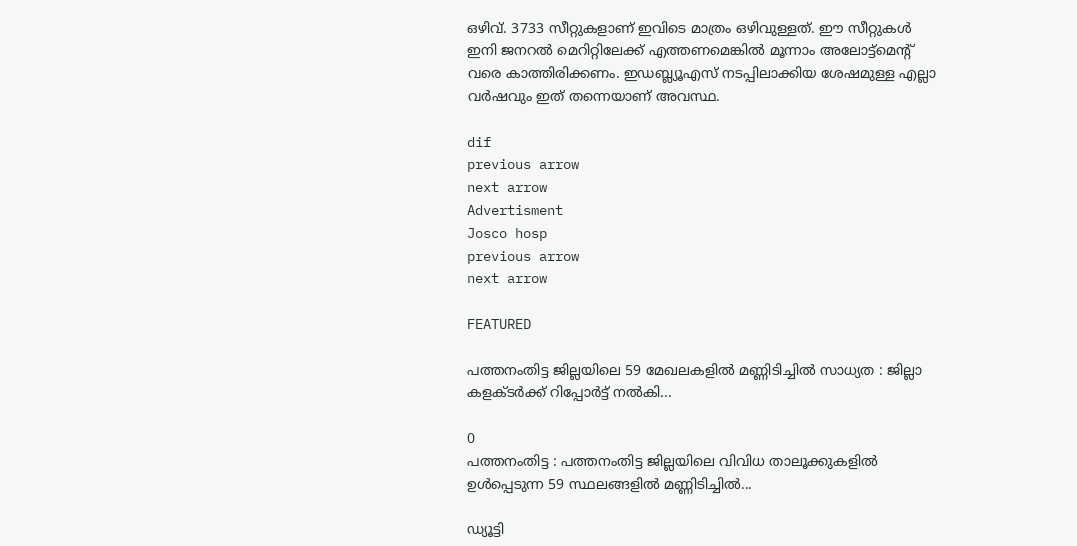ഒഴിവ്. 3733 സീറ്റുകളാണ് ഇവിടെ മാത്രം ഒഴിവുള്ളത്. ഈ സീറ്റുകള്‍ ഇനി ജനറല്‍ മെറിറ്റിലേക്ക് എത്തണമെങ്കില്‍ മൂന്നാം അലോട്ട്മെന്‍റ് വരെ കാത്തിരിക്കണം. ഇഡബ്ല്യൂഎസ് നടപ്പിലാക്കിയ ശേഷമുള്ള എല്ലാ വര്‍ഷവും ഇത് തന്നെയാണ് അവസ്ഥ.

dif
previous arrow
next arrow
Advertisment
Josco hosp
previous arrow
next arrow

FEATURED

പത്തനംതിട്ട ജില്ലയിലെ 59 മേഖലകളില്‍ മണ്ണിടിച്ചില്‍ സാധ്യത : ജില്ലാ കളക്ടര്‍ക്ക് റിപ്പോര്‍ട്ട് നല്‍കി...

0
പത്തനംതിട്ട : പത്തനംതിട്ട ജില്ലയിലെ വിവിധ താലൂക്കുകളില്‍ ഉള്‍പ്പെടുന്ന 59 സ്ഥലങ്ങളില്‍ മണ്ണിടിച്ചില്‍...

ഡ്യൂട്ടി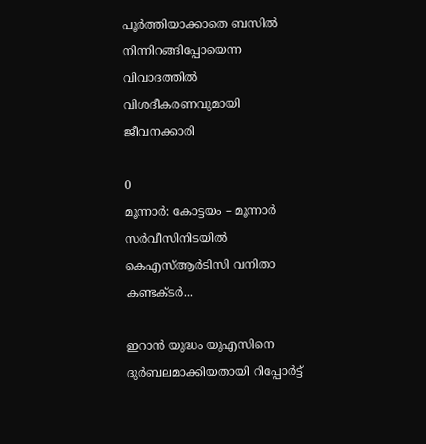പൂർത്തിയാക്കാതെ ബസിൽ നിന്നിറങ്ങിപ്പോയെന്ന വിവാദത്തിൽ വിശദീകരണവുമായി ജീവനക്കാരി

0
മൂന്നാർ: കോട്ടയം – മൂന്നാർ സർവീസിനിടയിൽ കെഎസ്ആർടിസി വനിതാ കണ്ടക്ടർ...

ഇറാന്‍ യുദ്ധം യുഎസിനെ ദുര്‍ബലമാക്കിയതായി റിപ്പോര്‍ട്ട്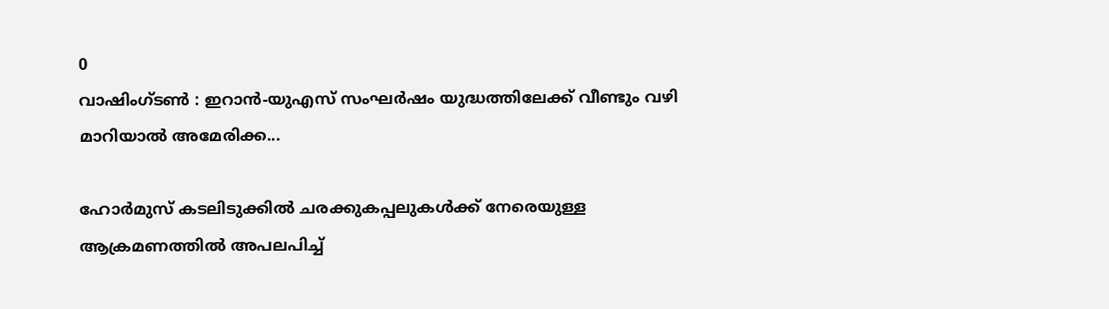0
വാഷിംഗ്ടണ്‍ : ഇറാന്‍-യുഎസ് സംഘര്‍ഷം യുദ്ധത്തിലേക്ക് വീണ്ടും വഴി മാറിയാല്‍ അമേരിക്ക...

ഹോർമുസ് കടലിടുക്കിൽ ചരക്കുകപ്പലുകൾക്ക് നേരെയുള്ള ആക്രമണത്തിൽ അപലപിച്ച്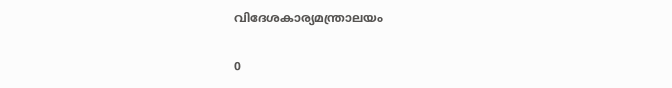വിദേശകാര്യമന്ത്രാലയം

0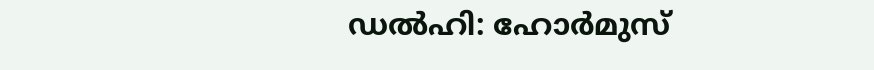ഡൽഹി: ഹോർമുസ്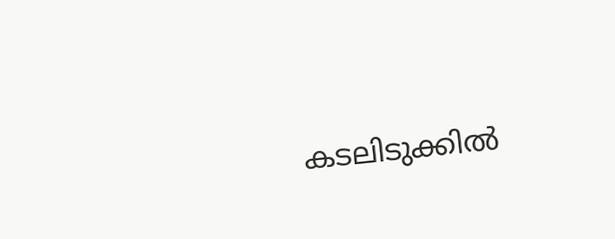കടലിടുക്കിൽ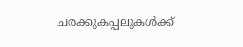ചരക്കുകപ്പലുകൾക്ക്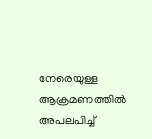നേരെയുള്ള ആക്രമണത്തിൽ അപലപിച്ച്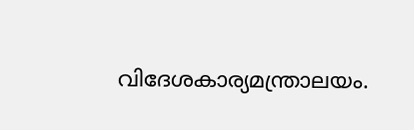വിദേശകാര്യമന്ത്രാലയം.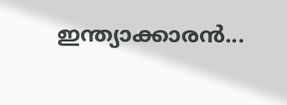ഇന്ത്യാക്കാരൻ...